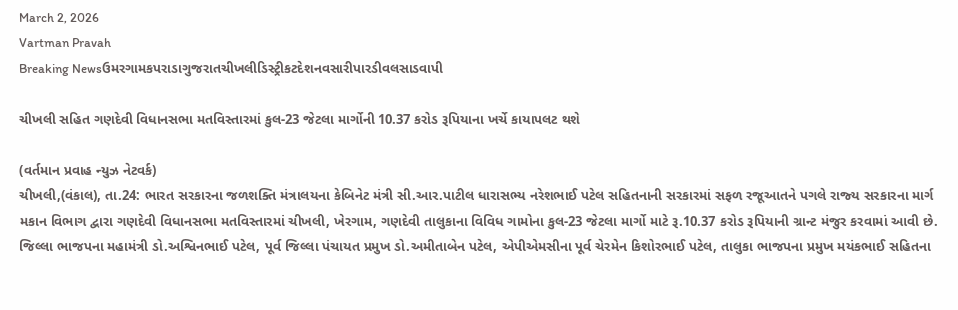March 2, 2026
Vartman Pravah
Breaking Newsઉમરગામકપરાડાગુજરાતચીખલીડિસ્ટ્રીકટદેશનવસારીપારડીવલસાડવાપી

ચીખલી સહિત ગણદેવી વિધાનસભા મતવિસ્‍તારમાં કુલ-23 જેટલા માર્ગોની 10.37 કરોડ રૂપિયાના ખર્ચે કાયાપલટ થશે

(વર્તમાન પ્રવાહ ન્‍યુઝ નેટવર્ક)
ચીખલી,(વંકાલ), તા.24: ભારત સરકારના જળશક્‍તિ મંત્રાલયના કેબિનેટ મંત્રી સી.આર.પાટીલ ધારાસભ્‍ય નરેશભાઈ પટેલ સહિતનાની સરકારમાં સફળ રજૂઆતને પગલે રાજ્‍ય સરકારના માર્ગ મકાન વિભાગ દ્વારા ગણદેવી વિધાનસભા મતવિસ્‍તારમાં ચીખલી, ખેરગામ, ગણદેવી તાલુકાના વિવિધ ગામોના કુલ-23 જેટલા માર્ગો માટે રૂ.10.37 કરોડ રૂપિયાની ગ્રાન્‍ટ મંજુર કરવામાં આવી છે. જિલ્લા ભાજપના મહામંત્રી ડો.અશ્વિનભાઈ પટેલ, પૂર્વ જિલ્લા પંચાયત પ્રમુખ ડો.અમીતાબેન પટેલ, એપીએમસીના પૂર્વ ચેરમેન કિશોરભાઈ પટેલ, તાલુકા ભાજપના પ્રમુખ મયંકભાઈ સહિતના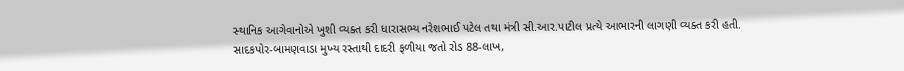સ્‍થાનિક આગેવાનોએ ખુશી વ્‍યક્‍ત કરી ધારાસભ્‍ય નરેશભાઈ પટેલ તથા મંત્રી સી.આર.પાટીલ પ્રત્‍યે આભારની લાગણી વ્‍યક્‍ત કરી હતી.
સાદકપોર-બામણવાડા મુખ્‍ય રસ્‍તાથી દાદરી ફળીયા જતો રોડ 88-લાખ,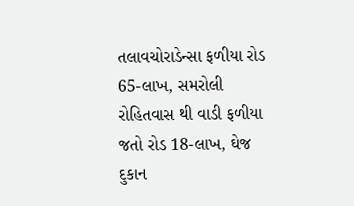તલાવચોરાડેન્‍સા ફળીયા રોડ 65-લાખ, સમરોલી રોહિતવાસ થી વાડી ફળીયા જતો રોડ 18-લાખ, ઘેજ દુકાન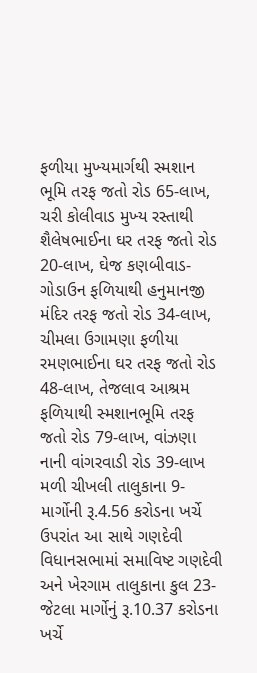ફળીયા મુખ્‍યમાર્ગથી સ્‍મશાન ભૂમિ તરફ જતો રોડ 65-લાખ, ચરી કોલીવાડ મુખ્‍ય રસ્‍તાથી શૈલેષભાઈના ઘર તરફ જતો રોડ 20-લાખ, ઘેજ કણબીવાડ-ગોડાઉન ફળિયાથી હનુમાનજી મંદિર તરફ જતો રોડ 34-લાખ, ચીમલા ઉગામણા ફળીયા રમણભાઈના ઘર તરફ જતો રોડ 48-લાખ, તેજલાવ આશ્રમ ફળિયાથી સ્‍મશાનભૂમિ તરફ જતો રોડ 79-લાખ, વાંઝણા નાની વાંગરવાડી રોડ 39-લાખ મળી ચીખલી તાલુકાના 9-માર્ગોની રૂ.4.56 કરોડના ખર્ચે ઉપરાંત આ સાથે ગણદેવી વિધાનસભામાં સમાવિષ્ટ ગણદેવી અને ખેરગામ તાલુકાના કુલ 23-જેટલા માર્ગોનું રૂ.10.37 કરોડના ખર્ચે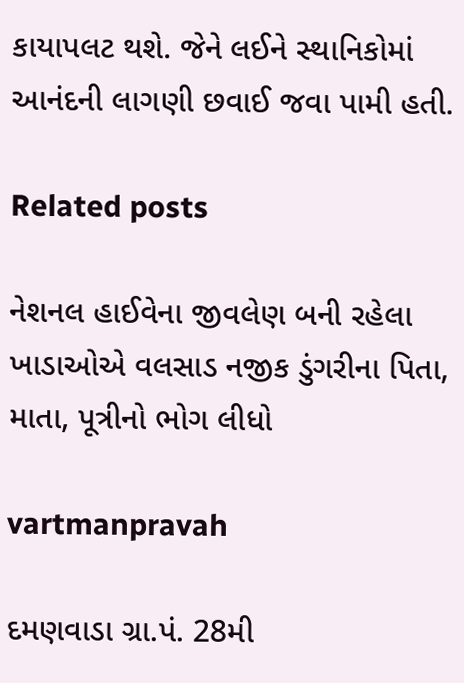કાયાપલટ થશે. જેને લઈને સ્‍થાનિકોમાં આનંદની લાગણી છવાઈ જવા પામી હતી.

Related posts

નેશનલ હાઈવેના જીવલેણ બની રહેલા ખાડાઓએ વલસાડ નજીક ડુંગરીના પિતા, માતા, પૂત્રીનો ભોગ લીધો

vartmanpravah

દમણવાડા ગ્રા.પં. 28મી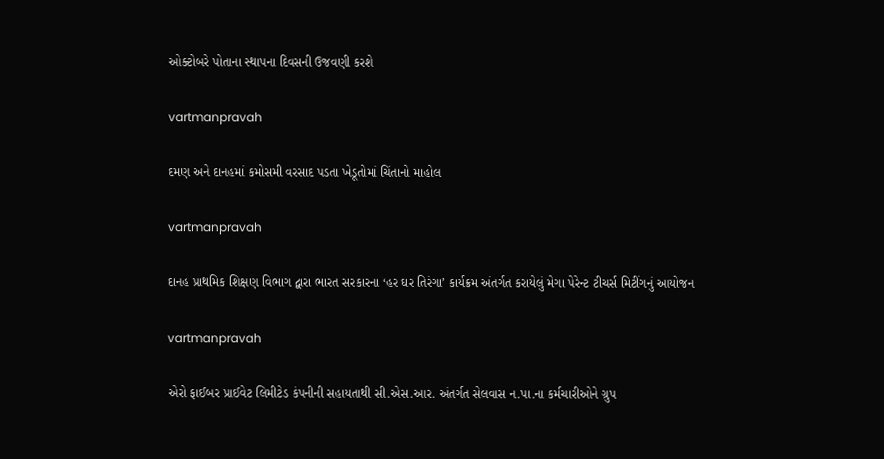ઓક્‍ટોબરે પોતાના સ્‍થાપના દિવસની ઉજવણી કરશે

vartmanpravah

દમણ અને દાનહમાં કમોસમી વરસાદ પડતા ખેડૂતોમાં ચિંતાનો માહોલ

vartmanpravah

દાનહ પ્રાથમિક શિક્ષણ વિભાગ દ્વારા ભારત સરકારના ‘હર ઘર તિરંગા’ કાર્યક્રમ અંતર્ગત કરાયેલું મેગા પેરેન્‍ટ ટીચર્સ મિટીંગનું આયોજન

vartmanpravah

એરો ફાઈબર પ્રાઈવેટ લિમીટેડ કંપનીની સહાયતાથી સી.એસ.આર. અંતર્ગત સેલવાસ ન.પા.ના કર્મચારીઓને ગ્રુપ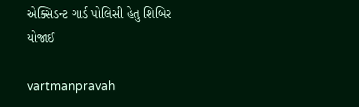એક્‍સિડન્‍ટ ગાર્ડ પોલિસી હેતુ શિબિર યોજાઈ

vartmanpravah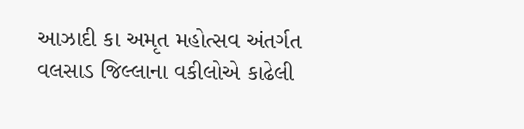આઝાદી કા અમૃત મહોત્‍સવ અંતર્ગત વલસાડ જિલ્લાના વકીલોએ કાઢેલી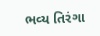ભવ્‍ય તિરંગા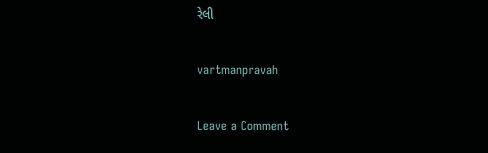રેલી

vartmanpravah

Leave a Comment